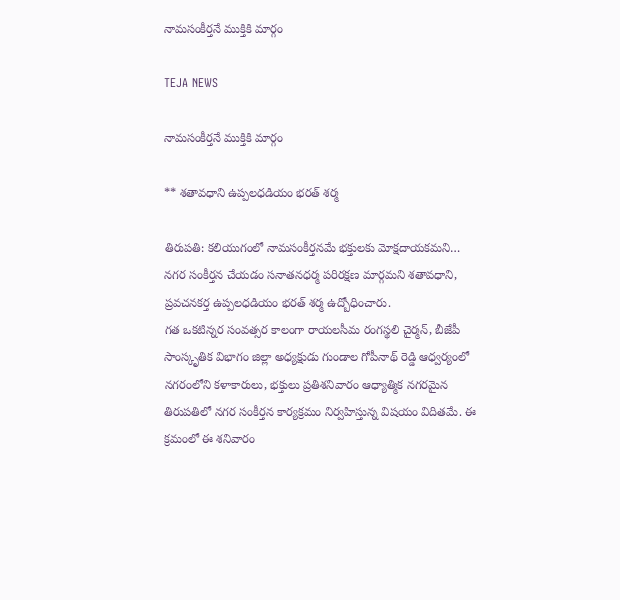నామసంకీర్తనే ముక్తికి మార్గం

TEJA NEWS

నామసంకీర్తనే ముక్తికి మార్గం

** శతావధాని ఉప్పలధడియం భరత్ శర్మ

తిరుపతి: కలియుగంలో నామసంకీర్తనమే భక్తులకు మోక్షదాయకమని… నగర సంకీర్తన చేయడం సనాతనధర్మ పరిరక్షణ మార్గమని శతావధాని, ప్రవచనకర్త ఉప్పలధడియం భరత్ శర్మ ఉద్బోధించారు.
గత ఒకటిన్నర సంవత్సర కాలంగా రాయలసీమ రంగస్థలి చైర్మన్, బీజేపీ సాంస్కృతిక విభాగం జిల్లా అధ్యక్షుడు గుండాల గోపీనాథ్ రెడ్డి ఆధ్వర్యంలో నగరంలోని కళాకారులు, భక్తులు ప్రతిశనివారం ఆధ్యాత్మిక నగరమైన తిరుపతిలో నగర సంకీర్తన కార్యక్రమం నిర్వహిస్తున్న విషయం విదితమే. ఈ క్రమంలో ఈ శనివారం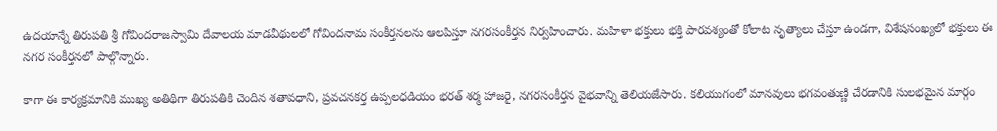ఉదయాన్నే తిరుపతి శ్రీ గోవిందరాజస్వామి దేవాలయ మాడవీథులలో గోవిందనామ సంకీర్తనలను ఆలపిస్తూ నగరసంకీర్తన నిర్వహించారు. మహిళా భక్తులు భక్తి పారవశ్యంతో కోలాట నృత్యాలు చేస్తూ ఉండగా, విశేషసంఖ్యలో భక్తులు ఈ నగర సంకీర్తనలో పాల్గొన్నారు.

కాగా ఈ కార్యక్రమానికి ముఖ్య అతిథిగా తిరుపతికి చెందిన శతావధాని, ప్రవచనకర్త ఉప్పలధడియం భరత్ శర్మ హాజరై, నగరసంకీర్తన వైభవాన్ని తెలియజేసారు. కలియుగంలో మానవులు భగవంతుణ్ణి చేరడానికి సులభమైన మార్గం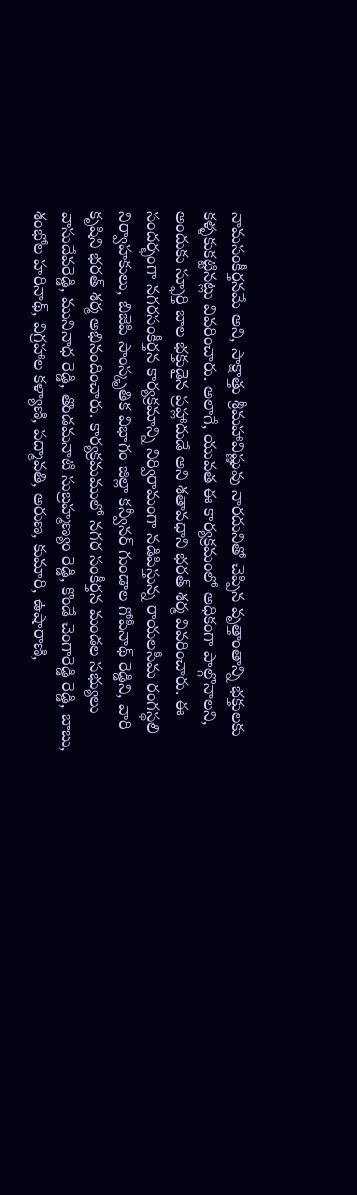నామసంకీర్తనమే అని, సాక్షాత్తు శ్రీమహావిష్ణువు నారదునితో చెప్పిన వృత్తాంతాన్ని భక్తులకు కళ్ళకుకట్టినట్లు వివరించారు. అలాగే, యువత ఈ కార్యక్రమంలో అధికంగా పాల్గొనాలని, అందుకు స్ఫూర్తి బాల భక్తుడైన ప్రహ్లాదుడే అని శతావధాని భరత్ శర్మ వివరించారు. ఈ సందర్భంగా నగరసంకీర్తన కార్యక్రమాన్ని నిర్విరామంగా నడిపిస్తున్న రాయలసీమ రంగస్థలి నిర్వాహకులు, బిజెపి సాంస్కృతిక విభాగం జిల్లా కన్వీనర్ గుండాల గోపీనాథ్ రెడ్డిని, వారి కృషిని భరత్ శర్మ అభినందించారు. కార్యక్రమములో నగర సంకీర్తన మండల సభ్యులు వాసుదేవరెడ్డి, మునినాధ రెడ్డి, తొండమనాటి సుబ్రహ్మణ్యం రెడ్డి, కొండే చెంగారెడ్డి రెడ్డి, బాబు, శంభోల హరినాథ్, విగ్రహాల కళ్యాణి, పద్మావతి, అరుణ, కుమారి, ఉషారాణి,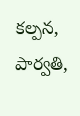కల్పన, పార్వతి,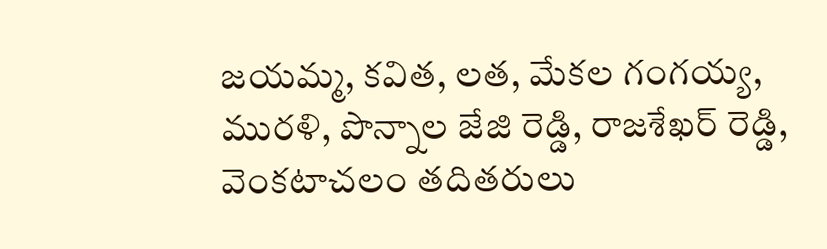జయమ్మ, కవిత, లత, మేకల గంగయ్య, మురళి, పొన్నాల జేజి రెడ్డి, రాజశేఖర్ రెడ్డి, వెంకటాచలం తదితరులు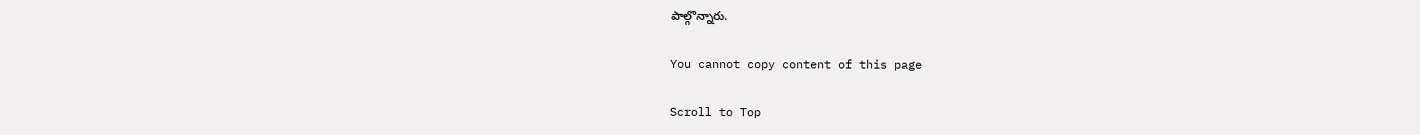పాల్గొన్నారు.

You cannot copy content of this page

Scroll to Top